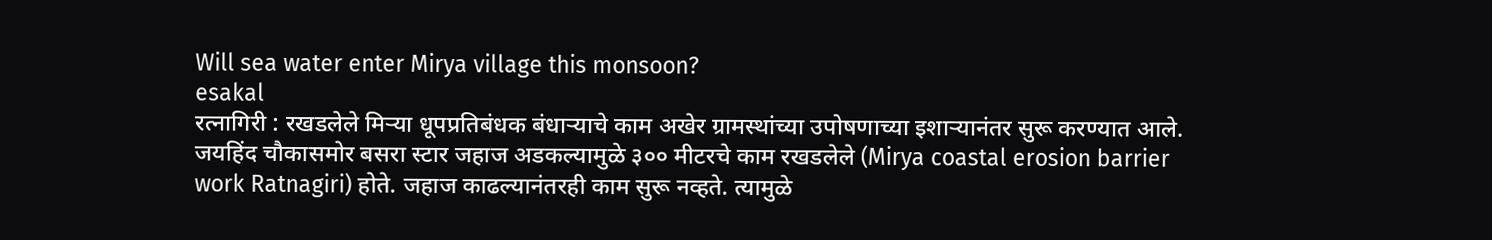Will sea water enter Mirya village this monsoon?
esakal
रत्नागिरी : रखडलेले मिऱ्या धूपप्रतिबंधक बंधाऱ्याचे काम अखेर ग्रामस्थांच्या उपोषणाच्या इशाऱ्यानंतर सुरू करण्यात आले. जयहिंद चौकासमोर बसरा स्टार जहाज अडकल्यामुळे ३०० मीटरचे काम रखडलेले (Mirya coastal erosion barrier work Ratnagiri) होते. जहाज काढल्यानंतरही काम सुरू नव्हते. त्यामुळे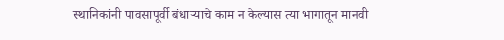स्थानिकांनी पावसापूर्वी बंधाऱ्याचे काम न केल्यास त्या भागातून मानवी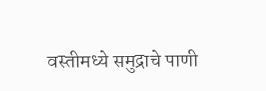वस्तीमध्ये समुद्राचे पाणी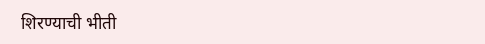शिरण्याची भीती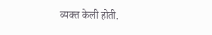व्यक्त केली होती.